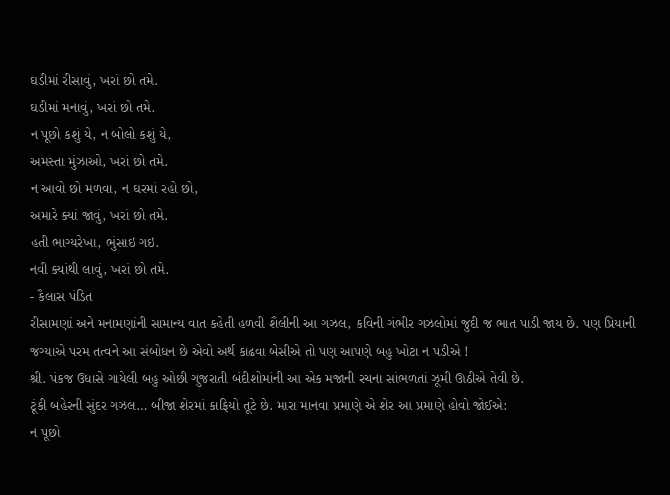ઘડીમાં રીસાવું, ખરાં છો તમે.
ઘડીમાં મનાવું, ખરાં છો તમે.
ન પૂછો કશું યે, ન બોલો કશું યે,
અમસ્તા મુંઝાઓ, ખરાં છો તમે.
ન આવો છો મળવા, ન ઘરમાં રહો છો,
અમારે ક્યાં જાવું, ખરાં છો તમે.
હતી ભાગ્યરેખા, ભુંસાઇ ગઇ.
નવી ક્યાંથી લાવું, ખરાં છો તમે.
- કૈલાસ પંડિત
રીસામણાં અને મનામણાંની સામાન્ય વાત કહેતી હળવી શૈલીની આ ગઝલ, કવિની ગંભીર ગઝલોમાં જુદી જ ભાત પાડી જાય છે. પણ પ્રિયાની જગ્યાએ પરમ તત્વને આ સંબોધન છે એવો અર્થ કાઢવા બેસીએ તો પણ આપણે બહુ ખોટા ન પડીએ !
શ્રી. પંકજ ઉધાસે ગાયેલી બહુ ઓછી ગુજરાતી બંદીશોમાંની આ એક મજાની રચના સાંભળતાં ઝૂમી ઊઠીએ તેવી છે.
ટૂંકી બહેરની સુંદર ગઝલ… બીજા શેરમાં કાફિયો તૂટે છે. મારા માનવા પ્રમાણે એ શેર આ પ્રમાણે હોવો જોઈએ:
ન પૂછો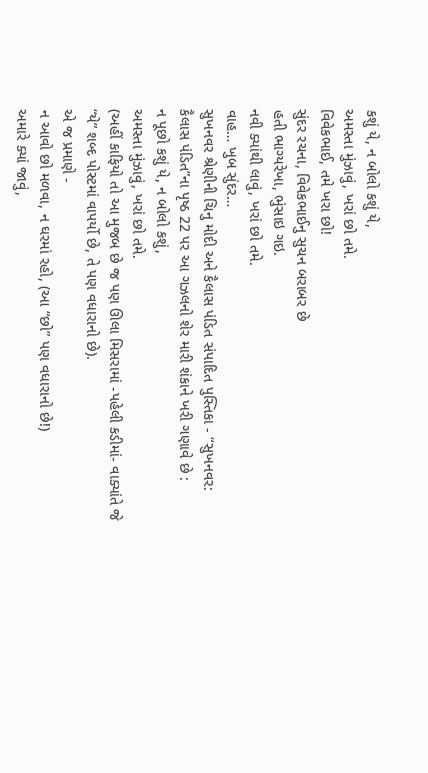કશું યે, ન બોલો કશું યે,
અમસ્તા મુંઝાવું, ખરાં છો તમે.
વિવેકભાઈ, તમે ખરા છો!
સુંદર રચના, વિવેકભાઈનુ સુચન બરાબર છે
હતી ભાગ્યરેખા, ભુંસાઇ ગઇ.
નવી ક્યાંથી લાવું, ખરાં છો તમે.
વાહ… ખુબ સુંદર…
સુખનવર શ્રેણીની ચિનુ મોદી અને કૈલાસ પંડિત સંપાદિત પુસ્તિકા - “સુખનવર: કૈલાસ પંડિત”ના પૃષ્ઠ 22 પર આ ગઝલનો શેર મારી શંકાને ખરી ગણાવે છે :
ન પૂછો કશું યે, ન બોલો કશું,
અમસ્તા મુંઝાવું, ખરાં છો તમે.
(અહીં કાફિયો તો આ મુજબ છે જ પણ ઊલા મિસરામાં -પહેલી કડીમાં- વાક્યાંતે જે “યે” શબ્દ પોસ્ટમાં વાપર્યો છે, તે પણ વધારાનો છે).
એ જ પ્રમાણે -
ન આવો છો મળવા, ન ઘરમાં રહો, (આ “છો” પણ વધારાનો છે!)
અમારે ક્યાં જાવું,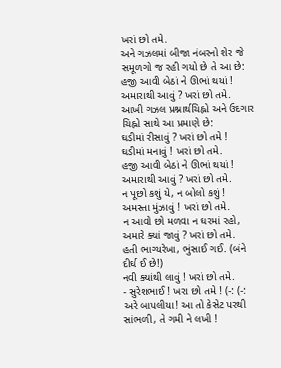ખરાં છો તમે.
અને ગઝલમાં બીજા નંબરનો શેર જે સમૂળગો જ રહી ગયો છે તે આ છે:
હજી આવી બેઠાં ને ઊભાં થયાં !
અમારાથી આવું ? ખરાં છો તમે.
આખી ગઝલ પ્રશ્નાર્થચિહ્નો અને ઉદગાર ચિહ્નો સાથે આ પ્રમાણે છે:
ઘડીમાં રીસાવું ? ખરાં છો તમે !
ઘડીમાં મનાવું ! ખરાં છો તમે.
હજી આવી બેઠાં ને ઊભાં થયાં !
અમારાથી આવું ? ખરાં છો તમે.
ન પૂછો કશું યે, ન બોલો કશું !
અમસ્તા મુંઝાવું ! ખરાં છો તમે.
ન આવો છો મળવા ન ઘરમાં રહો,
અમારે ક્યાં જાવું ? ખરાં છો તમે.
હતી ભાગ્યરેખા, ભુંસાઈ ગઈ. (બંને દીર્ઘ ઈ છે!)
નવી ક્યાંથી લાવું ! ખરાં છો તમે.
- સુરેશભાઈ ! ખરા છો તમે ! (-: (-:
અરે બાપલીયા! આ તો કેસેટ પરથી સાંભળી, તે ગમી ને લખી !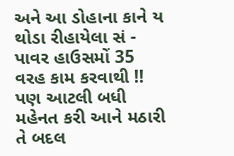અને આ ડોહાના કાને ય થોડા રીહાયેલા સં - પાવર હાઉસમોં 35 વરહ કામ કરવાથી !!
પણ આટલી બધી મહેનત કરી આને મઠારી તે બદલ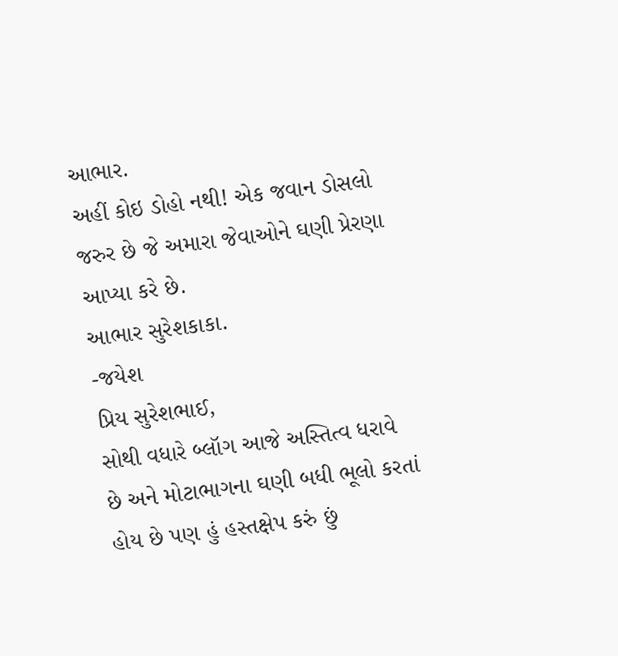આભાર.
અહીં કોઇ ડોહો નથી! એક જવાન ડોસલો જરુર છે જે અમારા જેવાઓને ઘણી પ્રેરણા આપ્યા કરે છે.
આભાર સુરેશકાકા.
-જયેશ
પ્રિય સુરેશભાઈ,
સોથી વધારે બ્લૉગ આજે અસ્તિત્વ ધરાવે છે અને મોટાભાગના ઘણી બધી ભૂલો કરતાં હોય છે પણ હું હસ્તક્ષેપ કરું છું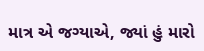માત્ર એ જગ્યાએ, જ્યાં હું મારો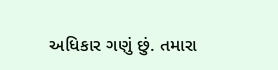અધિકાર ગણું છું. તમારા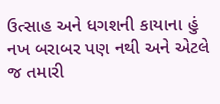ઉત્સાહ અને ધગશની કાયાના હું નખ બરાબર પણ નથી અને એટલે જ તમારી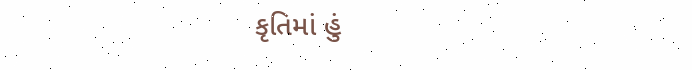કૃતિમાં હું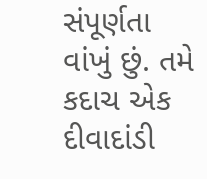સંપૂર્ણતા વાંખું છું. તમે કદાચ એક દીવાદાંડી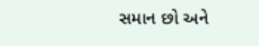સમાન છો અને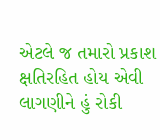એટલે જ તમારો પ્રકાશ ક્ષતિરહિત હોય એવી લાગણીને હું રોકી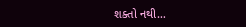શક્તો નથી…